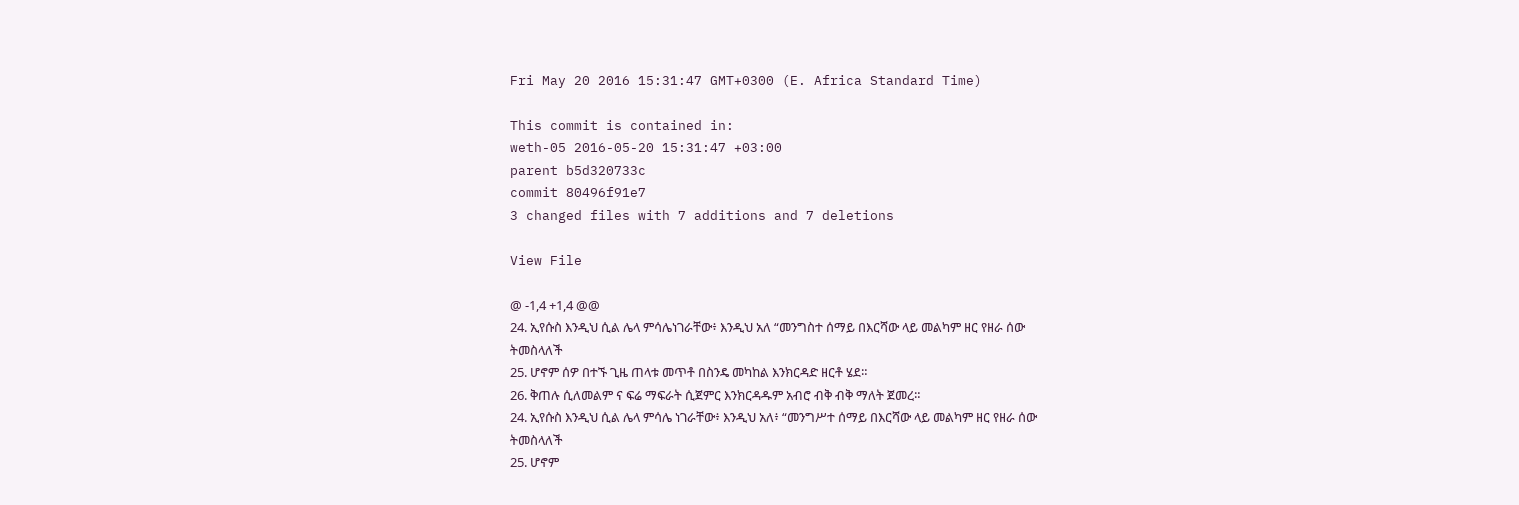Fri May 20 2016 15:31:47 GMT+0300 (E. Africa Standard Time)

This commit is contained in:
weth-05 2016-05-20 15:31:47 +03:00
parent b5d320733c
commit 80496f91e7
3 changed files with 7 additions and 7 deletions

View File

@ -1,4 +1,4 @@
24. ኢየሱስ እንዲህ ሲል ሌላ ምሳሌነገራቸው፥ እንዲህ አለ “መንግስተ ሰማይ በእርሻው ላይ መልካም ዘር የዘራ ሰው
ትመስላለች
25. ሆኖም ሰዎ በተኙ ጊዜ ጠላቱ መጥቶ በስንዴ መካከል እንክርዳድ ዘርቶ ሄደ።
26. ቅጠሉ ሲለመልም ና ፍሬ ማፍራት ሲጀምር እንክርዳዱም አብሮ ብቅ ብቅ ማለት ጀመረ።
24. ኢየሱስ እንዲህ ሲል ሌላ ምሳሌ ነገራቸው፥ እንዲህ አለ፥ “መንግሥተ ሰማይ በእርሻው ላይ መልካም ዘር የዘራ ሰው
ትመስላለች
25. ሆኖም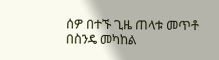ሰዎ በተኙ ጊዜ ጠላቱ መጥቶ በስንዴ መካከል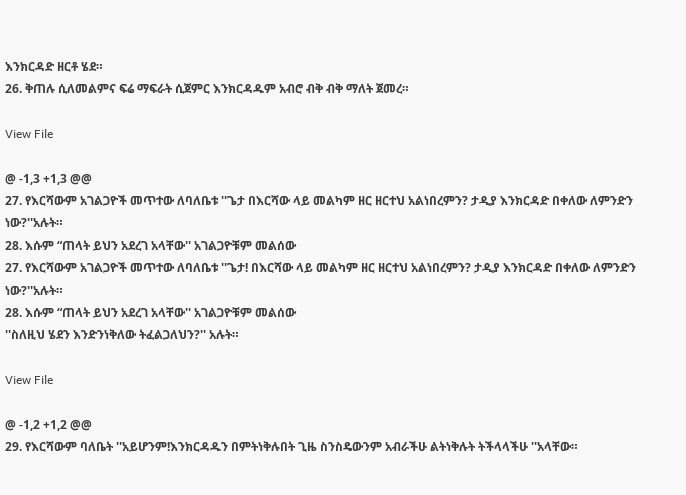እንክርዳድ ዘርቶ ሄደ።
26. ቅጠሉ ሲለመልምና ፍሬ ማፍራት ሲጀምር እንክርዳዱም አብሮ ብቅ ብቅ ማለት ጀመረ።

View File

@ -1,3 +1,3 @@
27. የእርሻውም አገልጋዮች መጥተው ለባለቤቱ ''ጌታ በእርሻው ላይ መልካም ዘር ዘርተህ አልነበረምን? ታዲያ እንክርዳድ በቀለው ለምንድን ነው?''አሉት።
28. እሱም “ጠላት ይህን አደረገ አላቸው'' አገልጋዮቹም መልሰው
27. የእርሻውም አገልጋዮች መጥተው ለባለቤቱ ''ጌታ! በእርሻው ላይ መልካም ዘር ዘርተህ አልነበረምን? ታዲያ እንክርዳድ በቀለው ለምንድን ነው?''አሉት።
28. እሱም “ጠላት ይህን አደረገ አላቸው'' አገልጋዮቹም መልሰው
''ስለዚህ ሄደን እንድንነቅለው ትፈልጋለህን?'' አሉት።

View File

@ -1,2 +1,2 @@
29. የእርሻውም ባለቤት ''አይሆንም!እንክርዳዱን በምትነቅሉበት ጊዜ ስንስዴውንም አብራችሁ ልትነቅሉት ትችላላችሁ ''አላቸው።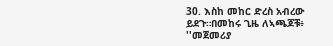30. እስከ መከር ድረስ አብረው ይደጉ።በመከሩ ጊዜ ለኣጫጆቹ፥ ''መጀመሪያ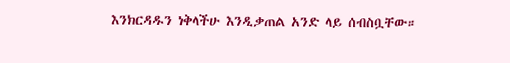እንክርዳዱን ነቅላችሁ እንዲቃጠል አንድ ላይ ሰብስቧቸው።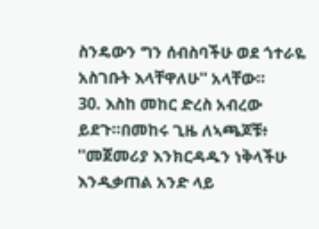ስንዴውን ግን ሰብስባችሁ ወደ ጎተራዬ አስገቡት እላቸዋለሁ'' አላቸው።
30. እስከ መከር ድረስ አብረው ይደጉ።በመከሩ ጊዜ ለኣጫጆቹ፥ ''መጀመሪያ እንክርዳዱን ነቅላችሁ እንዲቃጠል አንድ ላይ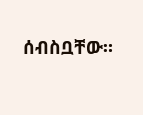ሰብስቧቸው።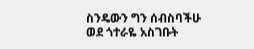ስንዴውን ግን ሰብስባችሁ ወደ ጎተራዬ አስገቡት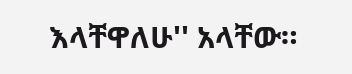እላቸዋለሁ'' አላቸው።